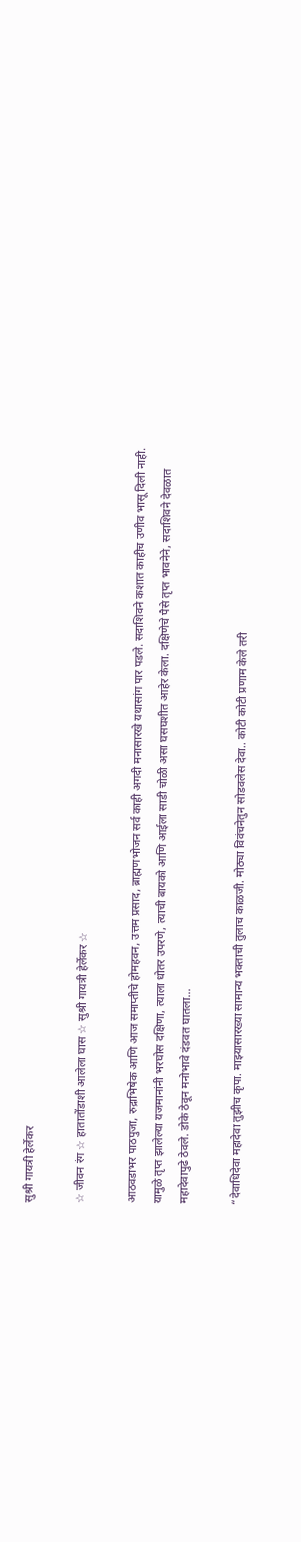सुश्री गायत्री हेर्लेकर

☆ जीवन रंग ☆ हातातोंडाशी आलेला घास ☆ सुश्री गायत्री हेर्लेकर ☆

आठवडाभर पाठपुजा, रुद्राभिषेक आणि आज समाप्तीचे होमहवन, उत्तम प्रसाद, ब्राह्मणभोजन सर्व काही अगदी मनासारखे यथासांग पार पडले. सदाशिवने कशात काहीच उणीव भासू दिली नाही. यामुळे तृप्त झालेल्या यजमानांनी भरघोस दक्षिणा, त्याला धोतर उपरणे, त्याची बायको आणि आईला साडी चोळी असा घसघशीत आहेर केला. दक्षिणेचे पैसे तृप्त भावनेने, सदाशिवने देवळात महादेवापुढे ठेवले. डोके ठेवून मनोभावे दंडवत घातला…

“देवाधिदेवा महादेवा तुझीच कृपा. माझ्यासारख्या सामान्य भक्ताची तुलाच काळजी. मोठ्या विवंचनेतुन सोडवलेस देवा.. कोटी कोटी प्रणाम केले तरी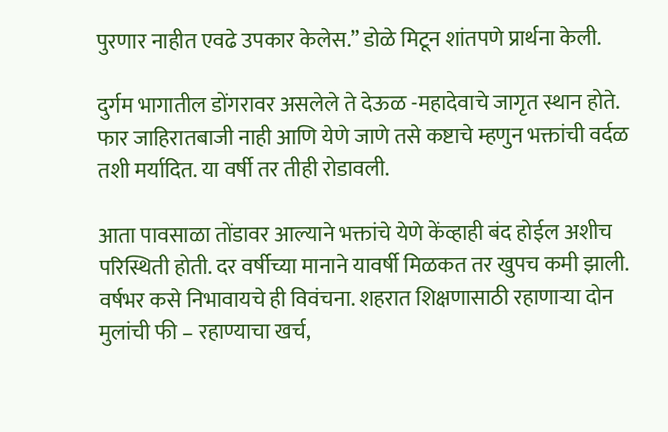पुरणार नाहीत एवढे उपकार केलेस.” डोळे मिटून शांतपणे प्रार्थना केली.

दुर्गम भागातील डोंगरावर असलेले ते देऊळ -महादेवाचे जागृत स्थान होते. फार जाहिरातबाजी नाही आणि येणे जाणे तसे कष्टाचे म्हणुन भक्तांची वर्दळ तशी मर्यादित. या वर्षी तर तीही रोडावली.

आता पावसाळा तोंडावर आल्याने भक्तांचे येणे केंव्हाही बंद होईल अशीच परिस्थिती होती. दर वर्षीच्या मानाने यावर्षी मिळकत तर खुपच कमी झाली. वर्षभर कसे निभावायचे ही विवंचना. शहरात शिक्षणासाठी रहाणार्‍या दोन मुलांची फी – रहाण्याचा खर्च,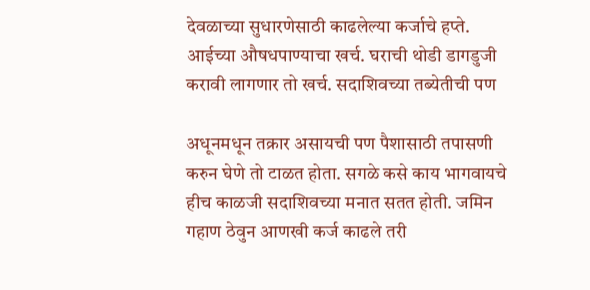देवळाच्या सुधारणेसाठी काढलेल्या कर्जाचे हप्ते. आईच्या औषधपाण्याचा खर्च. घराची थोडी डागडुजी करावी लागणार तो खर्च. सदाशिवच्या तब्येतीची पण

अधूनमधून तक्रार असायची पण पैशासाठी तपासणी करुन घेणे तो टाळत होता. सगळे कसे काय भागवायचे हीच काळजी सदाशिवच्या मनात सतत होती. जमिन गहाण ठेवुन आणखी कर्ज काढले तरी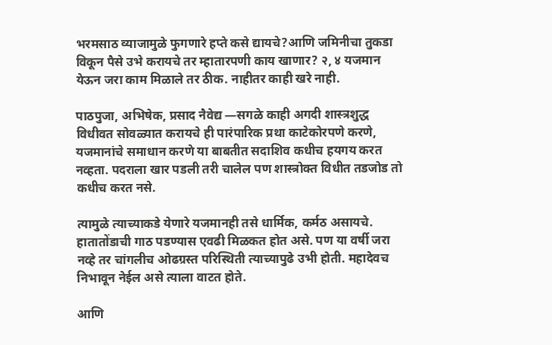भरमसाठ व्याजामुळे फुगणारे हप्ते कसे द्यायचे?आणि जमिनीचा तुकडा विकून पैसे उभे करायचे तर म्हातारपणी काय खाणार? २, ४ यजमान येऊन जरा काम मिळाले तर ठीक. नाहीतर काही खरे नाही.

पाठपुजा, अभिषेक, प्रसाद नैवेद्य —सगळे काही अगदी शास्त्रशुद्ध विधीवत सोवळ्यात करायचे ही पारंपारिक प्रथा काटेकोरपणे करणे, यजमानांचे समाधान करणे या बाबतीत सदाशिव कधीच हयगय करत नव्हता. पदराला खार पडली तरी चालेल पण शास्त्रोक्त विधीत तडजोड तो कधीच करत नसे.

त्यामुळे त्याच्याकडे येणारे यजमानही तसे धार्मिक, कर्मठ असायचे. हातातोंडाची गाठ पडण्यास एवढी मिळकत होत असे. पण या वर्षी जरा नव्हे तर चांगलीच ओढग्रस्त परिस्थिती त्याच्यापुढे उभी होती. महादेवच निभावून नेईल असे त्याला वाटत होते.

आणि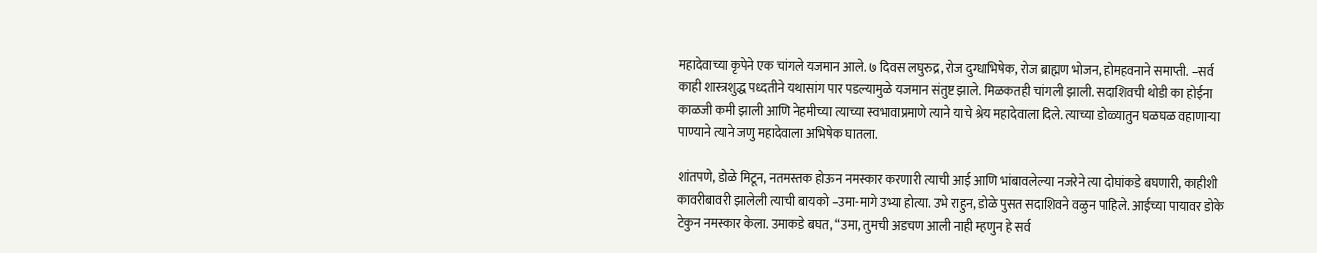महादेवाच्या कृपेने एक चांगले यजमान आले. ७ दिवस लघुरुद्र, रोज दुग्धाभिषेक, रोज ब्राह्मण भोजन, होमहवनाने समाप्ती. –सर्व काही शास्त्रशुद्ध पध्दतीने यथासांग पार पडल्यामुळे यजमान संतुष्ट झाले. मिळकतही चांगली झाली. सदाशिवची थोडी का होईना काळजी कमी झाली आणि नेहमीच्या त्याच्या स्वभावाप्रमाणे त्याने याचे श्रेय महादेवाला दिले. त्याच्या डोळ्यातुन घळघळ वहाणार्‍या पाण्याने त्याने जणु महादेवाला अभिषेक घातला.

शांतपणे, डोळे मिटून, नतमस्तक होऊन नमस्कार करणारी त्याची आई आणि भांबावलेल्या नजरेने त्या दोघांकडे बघणारी, काहीशी कावरीबावरी झालेली त्याची बायको –उमा-मागे उभ्या होत्या. उभे राहुन, डोळे पुसत सदाशिवने वळुन पाहिले. आईच्या पायावर डोके टेकुन नमस्कार केला. उमाकडे बघत, “उमा, तुमची अडचण आली नाही म्हणुन हे सर्व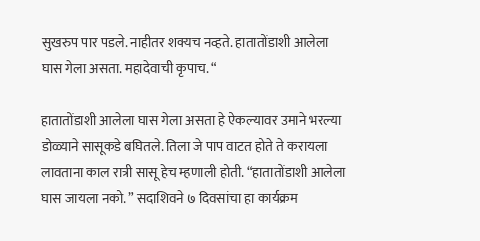सुखरुप पार पडले. नाहीतर शक्यच नव्हते. हातातोंडाशी आलेला घास गेला असता. महादेवाची कृपाच. “

हातातोंडाशी आलेला घास गेला असता हे ऐकल्यावर उमाने भरल्या डोळ्याने सासूकडे बघितले. तिला जे पाप वाटत होते ते करायला लावताना काल रात्री सासू हेच म्हणाली होती. “हातातोंडाशी आलेला घास जायला नको. ” सदाशिवने ७ दिवसांचा हा कार्यक्रम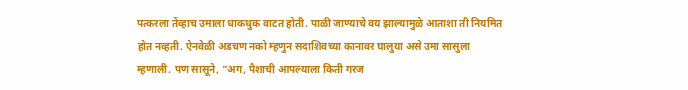पत्करला तेंव्हाच उमाला धाकधुक वाटत होती. पाळी जाण्याचे वय झाल्यामुळे आताशा ती नियमित होत नव्हती. ऐनवेळी अडचण नको म्हणुन सदाशिवच्या कानावर घालुया असे उमा सासुला म्हणाली. पण सासूने, “अग, पैशाची आपल्याला किती गरज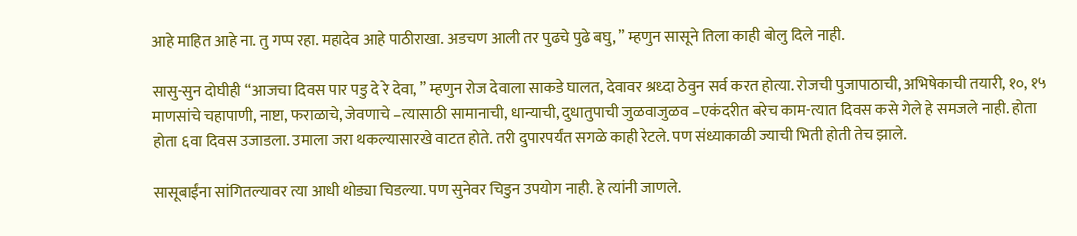आहे माहित आहे ना. तु गप्प रहा. महादेव आहे पाठीराखा. अडचण आली तर पुढचे पुढे बघु, ” म्हणुन सासूने तिला काही बोलु दिले नाही.

सासु-सुन दोघीही “आजचा दिवस पार पडु दे रे देवा, ” म्हणुन रोज देवाला साकडे घालत, देवावर श्रध्दा ठेवुन सर्व करत होत्या. रोजची पुजापाठाची, अभिषेकाची तयारी, १०, १५ माणसांचे चहापाणी, नाष्टा, फराळाचे, जेवणाचे –त्यासाठी सामानाची, धान्याची, दुधातुपाची जुळवाजुळव –एकंदरीत बरेच काम-त्यात दिवस कसे गेले हे समजले नाही. होता होता ६वा दिवस उजाडला. उमाला जरा थकल्यासारखे वाटत होते. तरी दुपारपर्यंत सगळे काही रेटले. पण संध्याकाळी ज्याची भिती होती तेच झाले.

सासूबाईंना सांगितल्यावर त्या आधी थोड्या चिडल्या. पण सुनेवर चिडुन उपयोग नाही. हे त्यांनी जाणले.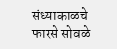संध्याकाळचे फारसे सोवळे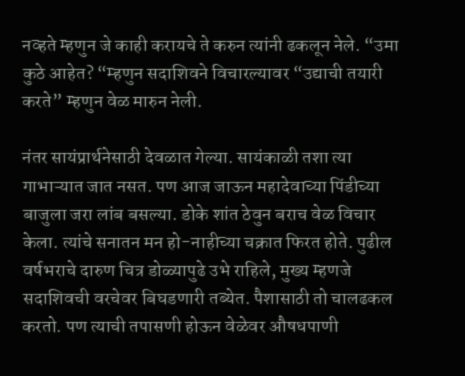नव्हते म्हणुन जे काही करायचे ते करुन त्यांनी ढकलून नेले. “उमा कुठे आहेत? “म्हणुन सदाशिवने विचारल्यावर “उद्याची तयारी करते” म्हणुन वेळ मारुन नेली.

नंतर सायंप्रार्थनेसाठी देवळात गेल्या. सायंकाळी तशा त्या गाभाऱ्यात जात नसत. पण आज जाऊन महादेवाच्या पिंडीच्या बाजुला जरा लांब बसल्या. डोके शांत ठेवुन बराच वेळ विचार केला. त्यांचे सनातन मन हो-नाहीच्या चक्रात फिरत होते. पुढील वर्षभराचे दारुण चित्र डोळ्यापुढे उभे राहिले, मुख्य म्हणजे सदाशिवची वरचेवर बिघडणारी तब्येत. पैशासाठी तो चालढकल करतो. पण त्याची तपासणी होऊन वेळेवर औषधपाणी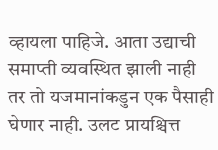व्हायला पाहिजे. आता उद्याची समाप्ती व्यवस्थित झाली नाही तर तो यजमानांकडुन एक पैसाही घेणार नाही. उलट प्रायश्चित्त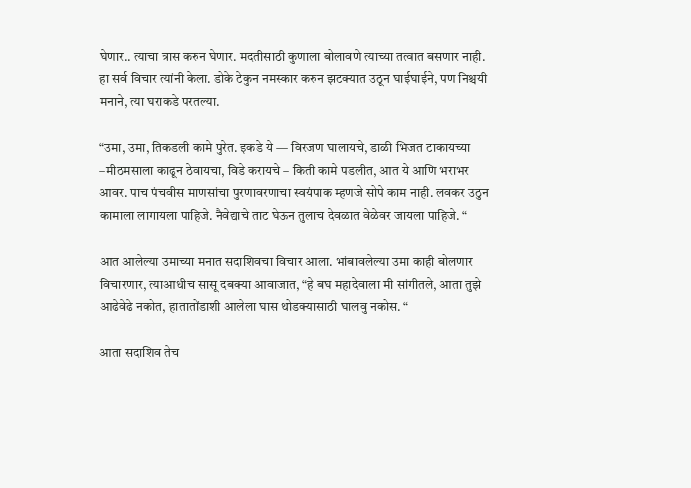घेणार.. त्याचा त्रास करुन घेणार. मदतीसाठी कुणाला बोलावणे त्याच्या तत्वात बसणार नाही. हा सर्व विचार त्यांनी केला. डोके टेकुन नमस्कार करुन झटक्यात उठून घाईघाईने, पण निश्चयी मनाने, त्या घराकडे परतल्या.

“उमा, उमा, तिकडली कामे पुरेत. इकडे ये — विरजण घालायचे, डाळी भिजत टाकायच्या –मीठमसाला काढून ठेवायचा, विडे करायचे – किती कामे पडलीत, आत ये आणि भराभर आवर. पाच पंचवीस माणसांचा पुरणावरणाचा स्वयंपाक म्हणजे सोपे काम नाही. लवकर उठुन कामाला लागायला पाहिजे. नैवेद्याचे ताट घेऊन तुलाच देवळात वेळेवर जायला पाहिजे. “

आत आलेल्या उमाच्या मनात सदाशिवचा विचार आला. भांबावलेल्या उमा काही बोलणार विचारणार, त्याआधीच सासू दबक्या आवाजात, “हे बघ महादेवाला मी सांगीतले, आता तुझे आढेवेढे नकोत, हातातोंडाशी आलेला घास थोडक्यासाठी घालवु नकोस. “

आता सदाशिव तेच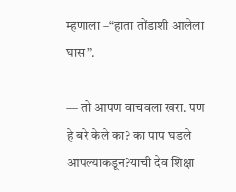म्हणाला –“हाता तोंडाशी आलेला घास”.

— तो आपण वाचवला खरा. पण हे बरे केले का? का पाप घडले आपल्याकडून?याची देव शिक्षा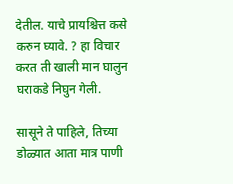देतील. याचे प्रायश्चित्त कसे करुन घ्यावे. ? हा विचार करत ती खाली मान घालुन घराकडे निघुन गेली.

सासूने ते पाहिले, तिच्या डोळ्यात आता मात्र पाणी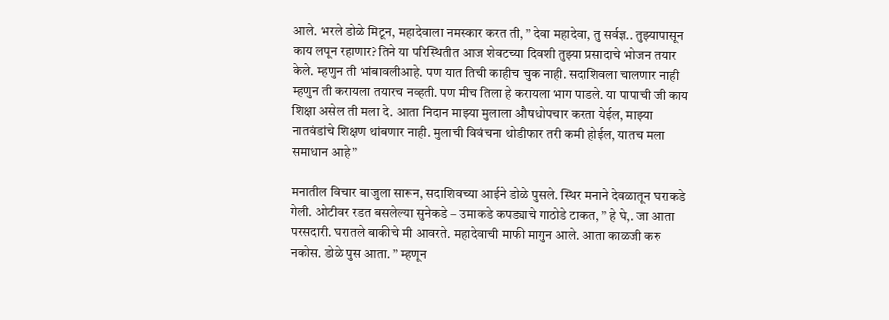आले. भरले डोळे मिटून, महादेवाला नमस्कार करत ती, ” देवा महादेवा, तु सर्वज्ञ.. तुझ्यापासून काय लपून रहाणार? तिने या परिस्थितीत आज शेवटच्या दिवशी तुझ्या प्रसादाचे भोजन तयार केले. म्हणुन ती भांबावलीआहे. पण यात तिची काहीच चुक नाही. सदाशिवला चालणार नाही म्हणुन ती करायला तयारच नव्हती. पण मीच तिला हे करायला भाग पाडले. या पापाची जी काय शिक्षा असेल ती मला दे. आता निदान माझ्या मुलाला औषधोपचार करता येईल, माझ्या नातवंडांचे शिक्षण थांबणार नाही. मुलाची विवंचना थोडीफार तरी कमी होईल, यातच मला समाधान आहे”

मनातील विचार बाजुला सारून, सदाशिवच्या आईने डोळे पुसले. स्थिर मनाने देवळातून घराकडे गेली. ओटीवर रडत बसलेल्या सुनेकडे – उमाकडे कपड्याचे गाठोडे टाकत, ” हे घे,. जा आता परसदारी. घरातले बाकीचे मी आवरते. महादेवाची माफी मागुन आले. आता काळजी करु नकोस. डोळे पुस आता. ” म्हणून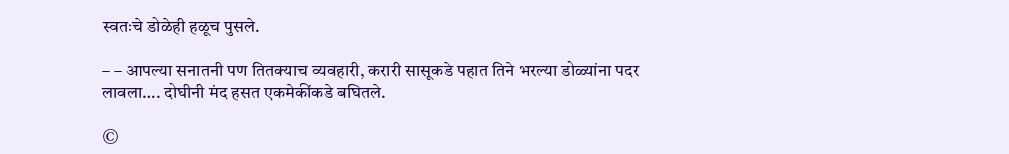स्वतःचे डोळेही हळूच पुसले.

– – आपल्या सनातनी पण तितक्याच व्यवहारी, करारी सासूकडे पहात तिने भरल्या डोळ्यांना पदर लावला…. दोघीनी मंद हसत एकमेकींकडे बघितले.

©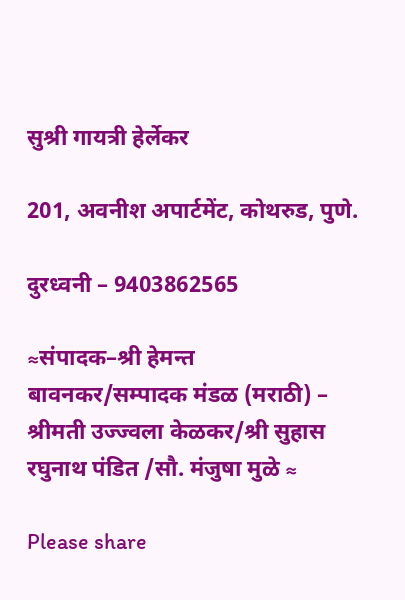सुश्री गायत्री हेर्लेकर

201, अवनीश अपार्टमेंट, कोथरुड, पुणे.

दुरध्वनी – 9403862565

≈संपादक–श्री हेमन्त बावनकर/सम्पादक मंडळ (मराठी) – श्रीमती उज्ज्वला केळकर/श्री सुहास रघुनाथ पंडित /सौ. मंजुषा मुळे ≈

Please share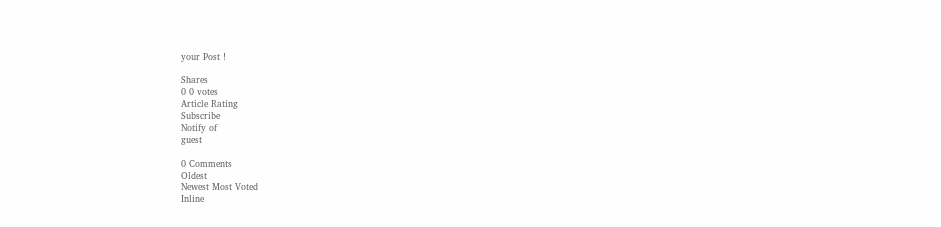your Post !

Shares
0 0 votes
Article Rating
Subscribe
Notify of
guest

0 Comments
Oldest
Newest Most Voted
Inline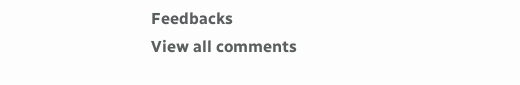Feedbacks
View all comments